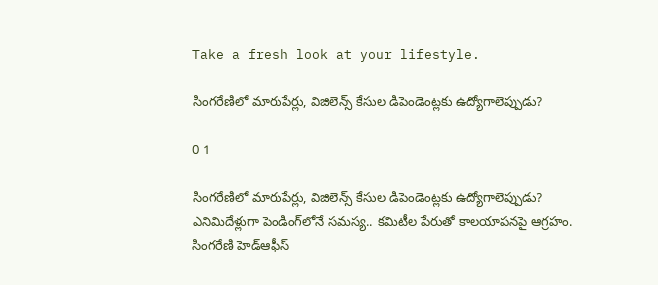Take a fresh look at your lifestyle.

సింగరేణిలో మారుపేర్లు, విజిలెన్స్ కేసుల డిపెండెంట్లకు ఉద్యోగాలెప్పుడు?

0 1

సింగరేణిలో మారుపేర్లు, విజిలెన్స్ కేసుల డిపెండెంట్లకు ఉద్యోగాలెప్పుడు?
ఎనిమిదేళ్లుగా పెండింగ్‌లోనే సమస్య.. కమిటీల పేరుతో కాలయాపనపై ఆగ్రహం.
సింగరేణి హెడ్‌ఆఫీస్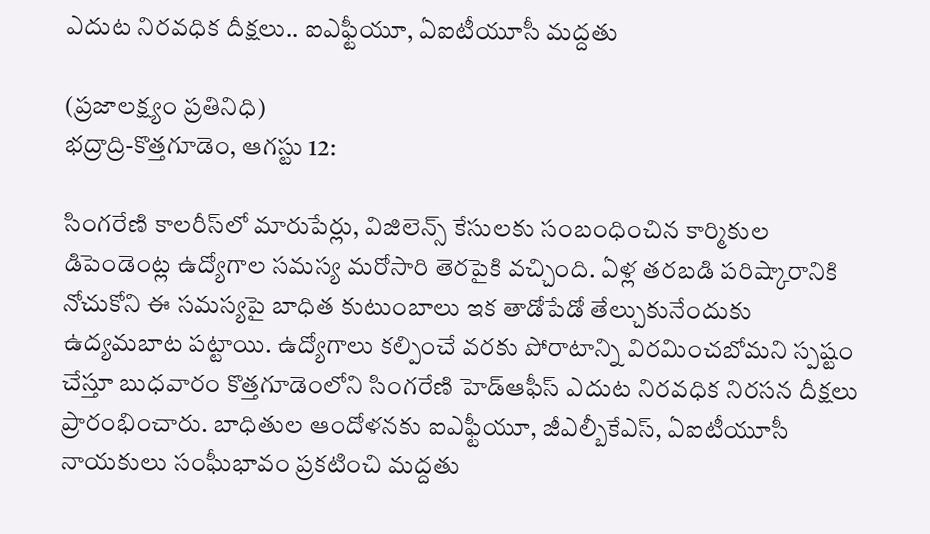ఎదుట నిరవధిక దీక్షలు.. ఐఎఫ్టీయూ, ఏఐటీయూసీ మద్దతు

(ప్రజాలక్ష్యం ప్రతినిధి)
భద్రాద్రి-కొత్తగూడెం, ఆగస్టు 12:

సింగరేణి కాలరీస్‌లో మారుపేర్లు, విజిలెన్స్ కేసులకు సంబంధించిన కార్మికుల డిపెండెంట్ల ఉద్యోగాల సమస్య మరోసారి తెరపైకి వచ్చింది. ఏళ్ల తరబడి పరిష్కారానికి నోచుకోని ఈ సమస్యపై బాధిత కుటుంబాలు ఇక తాడోపేడో తేల్చుకునేందుకు ఉద్యమబాట పట్టాయి. ఉద్యోగాలు కల్పించే వరకు పోరాటాన్ని విరమించబోమని స్పష్టం చేస్తూ బుధవారం కొత్తగూడెంలోని సింగరేణి హెడ్‌ఆఫీస్ ఎదుట నిరవధిక నిరసన దీక్షలు ప్రారంభించారు. బాధితుల ఆందోళనకు ఐఎఫ్టీయూ, జీఎల్బీకేఎస్, ఏఐటీయూసీ నాయకులు సంఘీభావం ప్రకటించి మద్దతు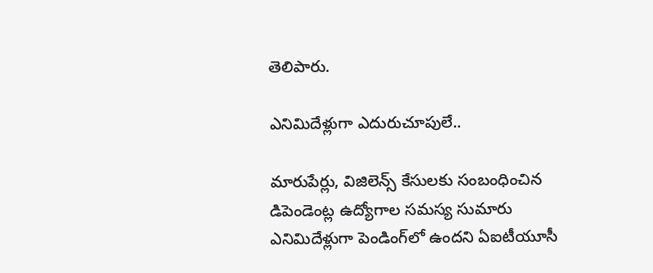తెలిపారు.

ఎనిమిదేళ్లుగా ఎదురుచూపులే..

మారుపేర్లు, విజిలెన్స్ కేసులకు సంబంధించిన డిపెండెంట్ల ఉద్యోగాల సమస్య సుమారు ఎనిమిదేళ్లుగా పెండింగ్‌లో ఉందని ఏఐటీయూసీ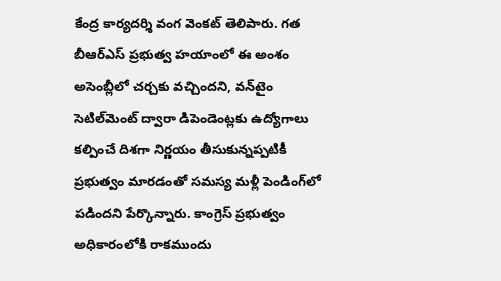కేంద్ర కార్యదర్శి వంగ వెంకట్ తెలిపారు. గత బీఆర్‌ఎస్ ప్రభుత్వ హయాంలో ఈ అంశం అసెంబ్లీలో చర్చకు వచ్చిందని, వన్‌టైం సెటిల్‌మెంట్ ద్వారా డిపెండెంట్లకు ఉద్యోగాలు కల్పించే దిశగా నిర్ణయం తీసుకున్నప్పటికీ ప్రభుత్వం మారడంతో సమస్య మళ్లీ పెండింగ్‌లో పడిందని పేర్కొన్నారు. కాంగ్రెస్ ప్రభుత్వం అధికారంలోకి రాకముందు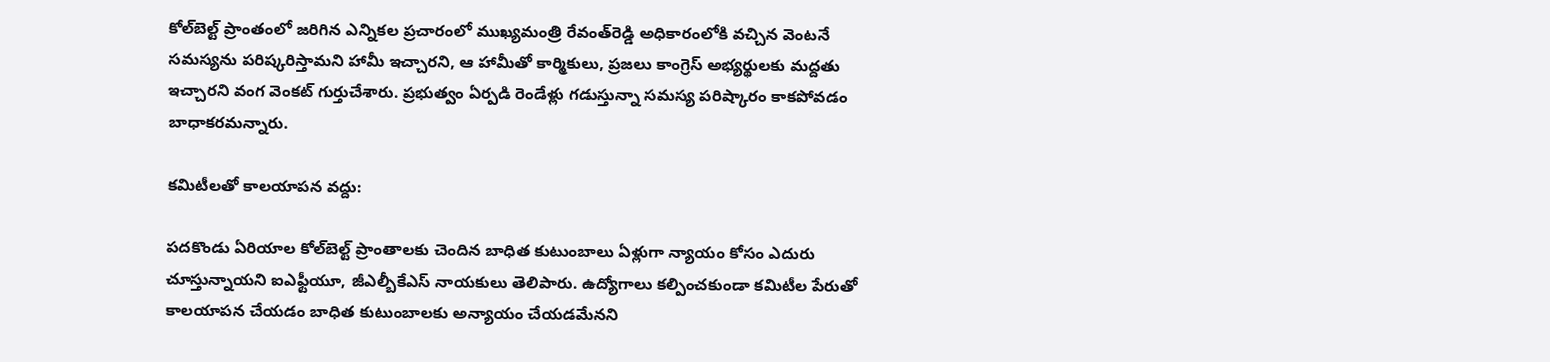కోల్‌బెల్ట్ ప్రాంతంలో జరిగిన ఎన్నికల ప్రచారంలో ముఖ్యమంత్రి రేవంత్‌రెడ్డి అధికారంలోకి వచ్చిన వెంటనే సమస్యను పరిష్కరిస్తామని హామీ ఇచ్చారని, ఆ హామీతో కార్మికులు, ప్రజలు కాంగ్రెస్ అభ్యర్థులకు మద్దతు ఇచ్చారని వంగ వెంకట్ గుర్తుచేశారు. ప్రభుత్వం ఏర్పడి రెండేళ్లు గడుస్తున్నా సమస్య పరిష్కారం కాకపోవడం బాధాకరమన్నారు.

కమిటీలతో కాలయాపన వద్దు:

పదకొండు ఏరియాల కోల్‌బెల్ట్ ప్రాంతాలకు చెందిన బాధిత కుటుంబాలు ఏళ్లుగా న్యాయం కోసం ఎదురు చూస్తున్నాయని ఐఎఫ్టీయూ, జీఎల్బీకేఎస్ నాయకులు తెలిపారు. ఉద్యోగాలు కల్పించకుండా కమిటీల పేరుతో కాలయాపన చేయడం బాధిత కుటుంబాలకు అన్యాయం చేయడమేనని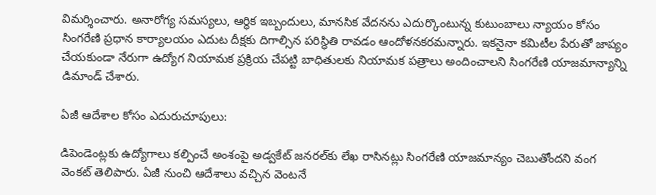విమర్శించారు. అనారోగ్య సమస్యలు, ఆర్థిక ఇబ్బందులు, మానసిక వేదనను ఎదుర్కొంటున్న కుటుంబాలు న్యాయం కోసం సింగరేణి ప్రధాన కార్యాలయం ఎదుట దీక్షకు దిగాల్సిన పరిస్థితి రావడం ఆందోళనకరమన్నారు. ఇకనైనా కమిటీల పేరుతో జాప్యం చేయకుండా నేరుగా ఉద్యోగ నియామక ప్రక్రియ చేపట్టి బాధితులకు నియామక పత్రాలు అందించాలని సింగరేణి యాజమాన్యాన్ని డిమాండ్ చేశారు.

ఏజీ ఆదేశాల కోసం ఎదురుచూపులు:

డిపెండెంట్లకు ఉద్యోగాలు కల్పించే అంశంపై అడ్వకేట్ జనరల్‌కు లేఖ రాసినట్లు సింగరేణి యాజమాన్యం చెబుతోందని వంగ వెంకట్ తెలిపారు. ఏజీ నుంచి ఆదేశాలు వచ్చిన వెంటనే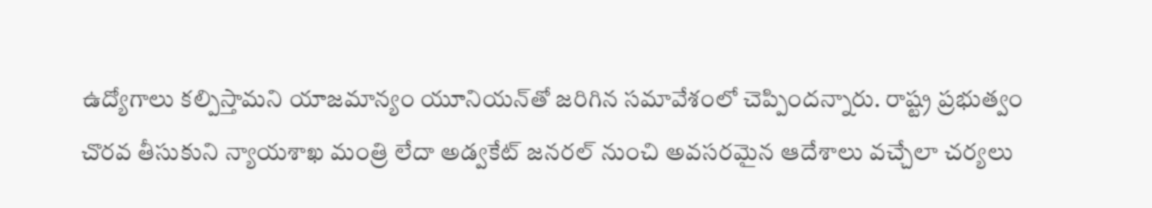ఉద్యోగాలు కల్పిస్తామని యాజమాన్యం యూనియన్‌తో జరిగిన సమావేశంలో చెప్పిందన్నారు. రాష్ట్ర ప్రభుత్వం చొరవ తీసుకుని న్యాయశాఖ మంత్రి లేదా అడ్వకేట్ జనరల్ నుంచి అవసరమైన ఆదేశాలు వచ్చేలా చర్యలు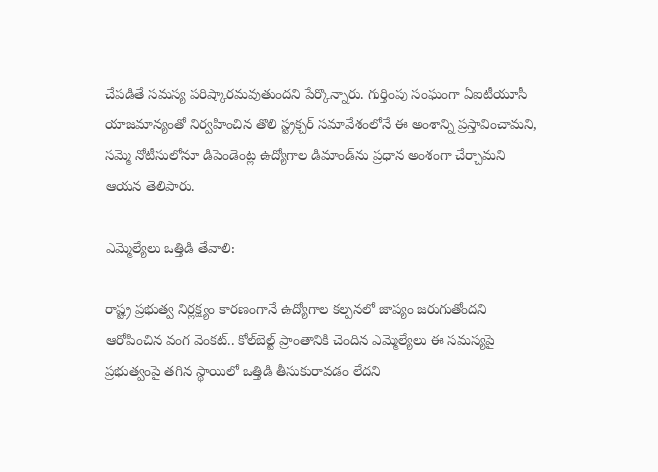చేపడితే సమస్య పరిష్కారమవుతుందని పేర్కొన్నారు. గుర్తింపు సంఘంగా ఏఐటీయూసీ యాజమాన్యంతో నిర్వహించిన తొలి స్ట్రక్చర్ సమావేశంలోనే ఈ అంశాన్ని ప్రస్తావించామని, సమ్మె నోటీసులోనూ డిపెండెంట్ల ఉద్యోగాల డిమాండ్‌ను ప్రధాన అంశంగా చేర్చామని ఆయన తెలిపారు.

ఎమ్మెల్యేలు ఒత్తిడి తేవాలి:

రాష్ట్ర ప్రభుత్వ నిర్లక్ష్యం కారణంగానే ఉద్యోగాల కల్పనలో జాప్యం జరుగుతోందని ఆరోపించిన వంగ వెంకట్.. కోల్‌బెల్ట్ ప్రాంతానికి చెందిన ఎమ్మెల్యేలు ఈ సమస్యపై ప్రభుత్వంపై తగిన స్థాయిలో ఒత్తిడి తీసుకురావడం లేదని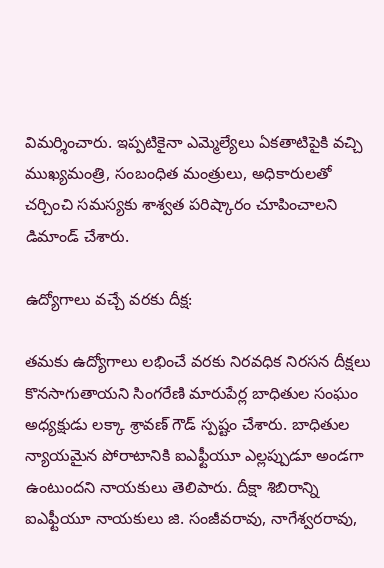విమర్శించారు. ఇప్పటికైనా ఎమ్మెల్యేలు ఏకతాటిపైకి వచ్చి ముఖ్యమంత్రి, సంబంధిత మంత్రులు, అధికారులతో చర్చించి సమస్యకు శాశ్వత పరిష్కారం చూపించాలని డిమాండ్ చేశారు.

ఉద్యోగాలు వచ్చే వరకు దీక్ష:

తమకు ఉద్యోగాలు లభించే వరకు నిరవధిక నిరసన దీక్షలు కొనసాగుతాయని సింగరేణి మారుపేర్ల బాధితుల సంఘం అధ్యక్షుడు లక్కా శ్రావణ్ గౌడ్ స్పష్టం చేశారు. బాధితుల న్యాయమైన పోరాటానికి ఐఎఫ్టీయూ ఎల్లప్పుడూ అండగా ఉంటుందని నాయకులు తెలిపారు. దీక్షా శిబిరాన్ని ఐఎఫ్టీయూ నాయకులు జి. సంజీవరావు, నాగేశ్వరరావు,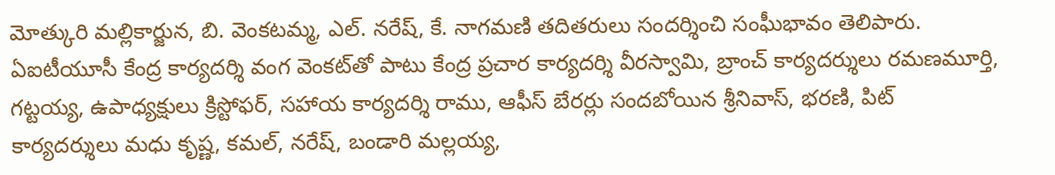మోత్కురి మల్లికార్జున, బి. వెంకటమ్మ, ఎల్. నరేష్, కే. నాగమణి తదితరులు సందర్శించి సంఘీభావం తెలిపారు. ఏఐటీయూసీ కేంద్ర కార్యదర్శి వంగ వెంకట్‌తో పాటు కేంద్ర ప్రచార కార్యదర్శి వీరస్వామి, బ్రాంచ్ కార్యదర్శులు రమణమూర్తి, గట్టయ్య, ఉపాధ్యక్షులు క్రిస్టోఫర్, సహాయ కార్యదర్శి రాము, ఆఫీస్ బేరర్లు సందబోయిన శ్రీనివాస్, భరణి, పిట్ కార్యదర్శులు మధు కృష్ణ, కమల్, నరేష్, బండారి మల్లయ్య,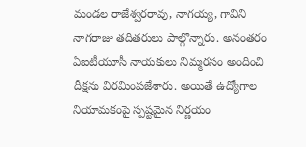మండల రాజేశ్వరరావు, నాగయ్య, గావిని నాగరాజు తదితరులు పాల్గొన్నారు. అనంతరం ఏఐటీయూసీ నాయకులు నిమ్మరసం అందించి దీక్షను విరమింపజేశారు. అయితే ఉద్యోగాల నియామకంపై స్పష్టమైన నిర్ణయం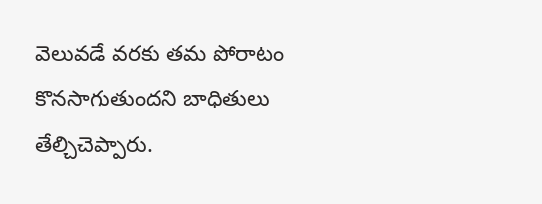వెలువడే వరకు తమ పోరాటం కొనసాగుతుందని బాధితులు తేల్చిచెప్పారు.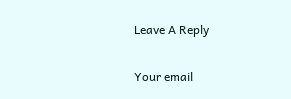Leave A Reply

Your email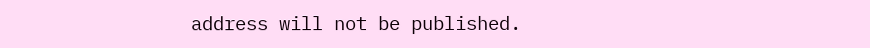address will not be published.